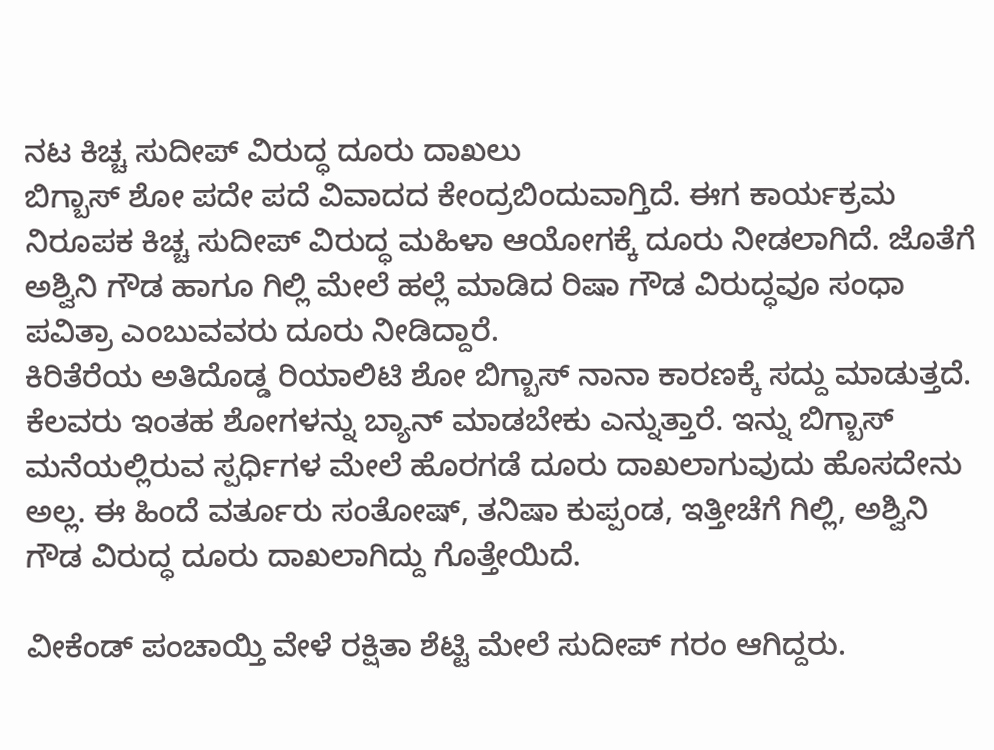ನಟ ಕಿಚ್ಚ ಸುದೀಪ್ ವಿರುದ್ಧ ದೂರು ದಾಖಲು
ಬಿಗ್ಬಾಸ್ ಶೋ ಪದೇ ಪದೆ ವಿವಾದದ ಕೇಂದ್ರಬಿಂದುವಾಗ್ತಿದೆ. ಈಗ ಕಾರ್ಯಕ್ರಮ ನಿರೂಪಕ ಕಿಚ್ಚ ಸುದೀಪ್ ವಿರುದ್ಧ ಮಹಿಳಾ ಆಯೋಗಕ್ಕೆ ದೂರು ನೀಡಲಾಗಿದೆ. ಜೊತೆಗೆ ಅಶ್ವಿನಿ ಗೌಡ ಹಾಗೂ ಗಿಲ್ಲಿ ಮೇಲೆ ಹಲ್ಲೆ ಮಾಡಿದ ರಿಷಾ ಗೌಡ ವಿರುದ್ಧವೂ ಸಂಧಾ ಪವಿತ್ರಾ ಎಂಬುವವರು ದೂರು ನೀಡಿದ್ದಾರೆ.
ಕಿರಿತೆರೆಯ ಅತಿದೊಡ್ಡ ರಿಯಾಲಿಟಿ ಶೋ ಬಿಗ್ಬಾಸ್ ನಾನಾ ಕಾರಣಕ್ಕೆ ಸದ್ದು ಮಾಡುತ್ತದೆ. ಕೆಲವರು ಇಂತಹ ಶೋಗಳನ್ನು ಬ್ಯಾನ್ ಮಾಡಬೇಕು ಎನ್ನುತ್ತಾರೆ. ಇನ್ನು ಬಿಗ್ಬಾಸ್ ಮನೆಯಲ್ಲಿರುವ ಸ್ಪರ್ಧಿಗಳ ಮೇಲೆ ಹೊರಗಡೆ ದೂರು ದಾಖಲಾಗುವುದು ಹೊಸದೇನು ಅಲ್ಲ. ಈ ಹಿಂದೆ ವರ್ತೂರು ಸಂತೋಷ್, ತನಿಷಾ ಕುಪ್ಪಂಡ, ಇತ್ತೀಚೆಗೆ ಗಿಲ್ಲಿ, ಅಶ್ವಿನಿ ಗೌಡ ವಿರುದ್ಧ ದೂರು ದಾಖಲಾಗಿದ್ದು ಗೊತ್ತೇಯಿದೆ.

ವೀಕೆಂಡ್ ಪಂಚಾಯ್ತಿ ವೇಳೆ ರಕ್ಷಿತಾ ಶೆಟ್ಟಿ ಮೇಲೆ ಸುದೀಪ್ ಗರಂ ಆಗಿದ್ದರು.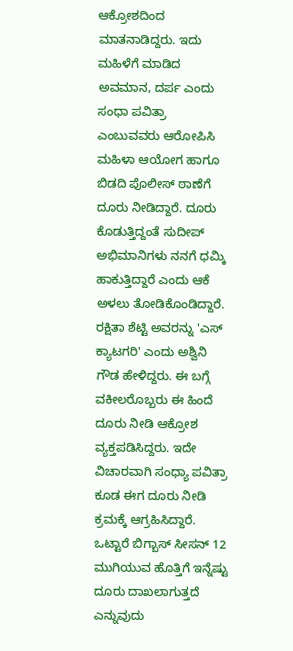ಆಕ್ರೋಶದಿಂದ ಮಾತನಾಡಿದ್ದರು. ಇದು ಮಹಿಳೆಗೆ ಮಾಡಿದ ಅವಮಾನ, ದರ್ಪ ಎಂದು ಸಂಧಾ ಪವಿತ್ರಾ ಎಂಬುವವರು ಆರೋಪಿಸಿ ಮಹಿಳಾ ಆಯೋಗ ಹಾಗೂ ಬಿಡದಿ ಪೊಲೀಸ್ ಠಾಣೆಗೆ ದೂರು ನೀಡಿದ್ದಾರೆ. ದೂರು ಕೊಡುತ್ತಿದ್ದಂತೆ ಸುದೀಪ್ ಅಭಿಮಾನಿಗಳು ನನಗೆ ಧಮ್ಕಿ ಹಾಕುತ್ತಿದ್ದಾರೆ ಎಂದು ಆಕೆ ಅಳಲು ತೋಡಿಕೊಂಡಿದ್ದಾರೆ.
ರಕ್ಷಿತಾ ಶೆಟ್ಟಿ ಅವರನ್ನು 'ಎಸ್ ಕ್ಯಾಟಗರಿ' ಎಂದು ಅಶ್ವಿನಿ ಗೌಡ ಹೇಳಿದ್ದರು. ಈ ಬಗ್ಗೆ ವಕೀಲರೊಬ್ಬರು ಈ ಹಿಂದೆ ದೂರು ನೀಡಿ ಆಕ್ರೋಶ ವ್ಯಕ್ತಪಡಿಸಿದ್ದರು. ಇದೇ ವಿಚಾರವಾಗಿ ಸಂಧ್ಯಾ ಪವಿತ್ರಾ ಕೂಡ ಈಗ ದೂರು ನೀಡಿ ಕ್ರಮಕ್ಕೆ ಆಗ್ರಹಿಸಿದ್ದಾರೆ. ಒಟ್ಟಾರೆ ಬಿಗ್ಬಾಸ್ ಸೀಸನ್ 12 ಮುಗಿಯುವ ಹೊತ್ತಿಗೆ ಇನ್ನೆಷ್ಟು ದೂರು ದಾಖಲಾಗುತ್ತದೆ ಎನ್ನುವುದು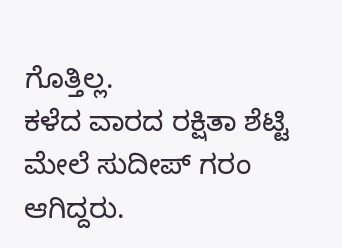ಗೊತ್ತಿಲ್ಲ.
ಕಳೆದ ವಾರದ ರಕ್ಷಿತಾ ಶೆಟ್ಟಿ ಮೇಲೆ ಸುದೀಪ್ ಗರಂ ಆಗಿದ್ದರು.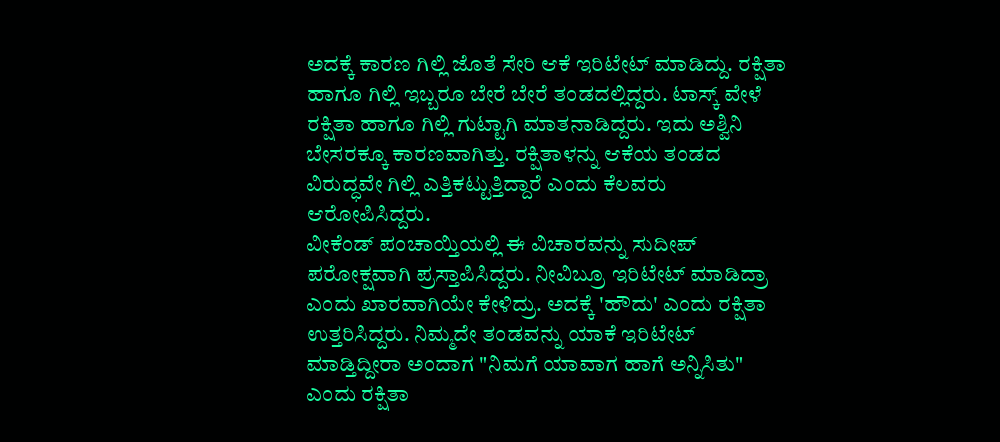ಅದಕ್ಕೆ ಕಾರಣ ಗಿಲ್ಲಿ ಜೊತೆ ಸೇರಿ ಆಕೆ ಇರಿಟೇಟ್ ಮಾಡಿದ್ದು. ರಕ್ಷಿತಾ ಹಾಗೂ ಗಿಲ್ಲಿ ಇಬ್ಬರೂ ಬೇರೆ ಬೇರೆ ತಂಡದಲ್ಲಿದ್ದರು. ಟಾಸ್ಕ್ ವೇಳೆ ರಕ್ಷಿತಾ ಹಾಗೂ ಗಿಲ್ಲಿ ಗುಟ್ಟಾಗಿ ಮಾತನಾಡಿದ್ದರು. ಇದು ಅಶ್ವಿನಿ ಬೇಸರಕ್ಕೂ ಕಾರಣವಾಗಿತ್ತು. ರಕ್ಷಿತಾಳನ್ನು ಆಕೆಯ ತಂಡದ ವಿರುದ್ಧವೇ ಗಿಲ್ಲಿ ಎತ್ತಿಕಟ್ಟುತ್ತಿದ್ದಾರೆ ಎಂದು ಕೆಲವರು ಆರೋಪಿಸಿದ್ದರು.
ವೀಕೆಂಡ್ ಪಂಚಾಯ್ತಿಯಲ್ಲಿ ಈ ವಿಚಾರವನ್ನು ಸುದೀಪ್ ಪರೋಕ್ಷವಾಗಿ ಪ್ರಸ್ತಾಪಿಸಿದ್ದರು. ನೀವಿಬ್ರೂ ಇರಿಟೇಟ್ ಮಾಡಿದ್ರಾ ಎಂದು ಖಾರವಾಗಿಯೇ ಕೇಳಿದ್ರು. ಅದಕ್ಕೆ 'ಹೌದು' ಎಂದು ರಕ್ಷಿತಾ ಉತ್ತರಿಸಿದ್ದರು. ನಿಮ್ಮದೇ ತಂಡವನ್ನು ಯಾಕೆ ಇರಿಟೇಟ್ ಮಾಡ್ತಿದ್ದೀರಾ ಅಂದಾಗ "ನಿಮಗೆ ಯಾವಾಗ ಹಾಗೆ ಅನ್ನಿಸಿತು" ಎಂದು ರಕ್ಷಿತಾ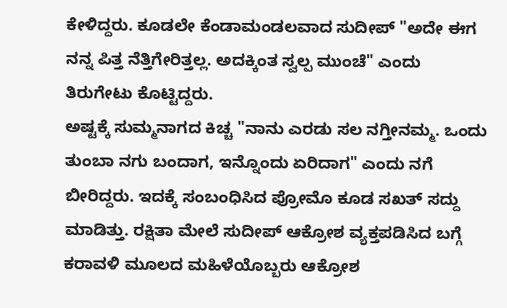ಕೇಳಿದ್ದರು. ಕೂಡಲೇ ಕೆಂಡಾಮಂಡಲವಾದ ಸುದೀಪ್ "ಅದೇ ಈಗ ನನ್ನ ಪಿತ್ತ ನೆತ್ತಿಗೇರಿತ್ತಲ್ಲ. ಅದಕ್ಕಿಂತ ಸ್ವಲ್ಪ ಮುಂಚೆ" ಎಂದು ತಿರುಗೇಟು ಕೊಟ್ಟಿದ್ದರು.
ಅಷ್ಟಕ್ಕೆ ಸುಮ್ಮನಾಗದ ಕಿಚ್ಚ "ನಾನು ಎರಡು ಸಲ ನಗ್ತೀನಮ್ಮ. ಒಂದು ತುಂಬಾ ನಗು ಬಂದಾಗ, ಇನ್ನೊಂದು ಏರಿದಾಗ" ಎಂದು ನಗೆ ಬೀರಿದ್ದರು. ಇದಕ್ಕೆ ಸಂಬಂಧಿಸಿದ ಪ್ರೋಮೊ ಕೂಡ ಸಖತ್ ಸದ್ದು ಮಾಡಿತ್ತು. ರಕ್ಷಿತಾ ಮೇಲೆ ಸುದೀಪ್ ಆಕ್ರೋಶ ವ್ಯಕ್ತಪಡಿಸಿದ ಬಗ್ಗೆ ಕರಾವಳಿ ಮೂಲದ ಮಹಿಳೆಯೊಬ್ಬರು ಆಕ್ರೋಶ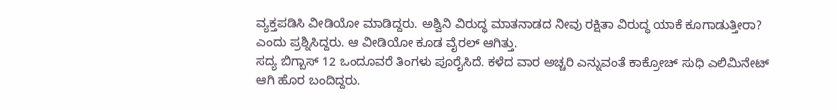ವ್ಯಕ್ತಪಡಿಸಿ ವೀಡಿಯೋ ಮಾಡಿದ್ದರು. ಅಶ್ವಿನಿ ವಿರುದ್ಧ ಮಾತನಾಡದ ನೀವು ರಕ್ಷಿತಾ ವಿರುದ್ಧ ಯಾಕೆ ಕೂಗಾಡುತ್ತೀರಾ? ಎಂದು ಪ್ರಶ್ನಿಸಿದ್ದರು. ಆ ವೀಡಿಯೋ ಕೂಡ ವೈರಲ್ ಆಗಿತ್ತು.
ಸದ್ಯ ಬಿಗ್ಬಾಸ್ 12 ಒಂದೂವರೆ ತಿಂಗಳು ಪೂರೈಸಿದೆ. ಕಳೆದ ವಾರ ಅಚ್ಚರಿ ಎನ್ನುವಂತೆ ಕಾಕ್ರೋಚ್ ಸುಧಿ ಎಲಿಮಿನೇಟ್ ಆಗಿ ಹೊರ ಬಂದಿದ್ದರು.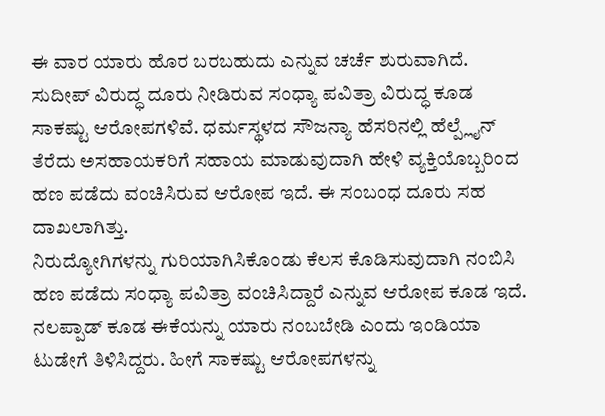ಈ ವಾರ ಯಾರು ಹೊರ ಬರಬಹುದು ಎನ್ನುವ ಚರ್ಚೆ ಶುರುವಾಗಿದೆ. ಸುದೀಪ್ ವಿರುದ್ಧ ದೂರು ನೀಡಿರುವ ಸಂಧ್ಯಾ ಪವಿತ್ರಾ ವಿರುದ್ಧ ಕೂಡ ಸಾಕಷ್ಟು ಆರೋಪಗಳಿವೆ. ಧರ್ಮಸ್ಥಳದ ಸೌಜನ್ಯಾ ಹೆಸರಿನಲ್ಲಿ ಹೆಲ್ಪ್ಲೈನ್ ತೆರೆದು ಅಸಹಾಯಕರಿಗೆ ಸಹಾಯ ಮಾಡುವುದಾಗಿ ಹೇಳಿ ವ್ಯಕ್ತಿಯೊಬ್ಬರಿಂದ ಹಣ ಪಡೆದು ವಂಚಿಸಿರುವ ಆರೋಪ ಇದೆ. ಈ ಸಂಬಂಧ ದೂರು ಸಹ ದಾಖಲಾಗಿತ್ತು.
ನಿರುದ್ಯೋಗಿಗಳನ್ನು ಗುರಿಯಾಗಿಸಿಕೊಂಡು ಕೆಲಸ ಕೊಡಿಸುವುದಾಗಿ ನಂಬಿಸಿ ಹಣ ಪಡೆದು ಸಂಧ್ಯಾ ಪವಿತ್ರಾ ವಂಚಿಸಿದ್ದಾರೆ ಎನ್ನುವ ಆರೋಪ ಕೂಡ ಇದೆ. ನಲಪ್ಪಾಡ್ ಕೂಡ ಈಕೆಯನ್ನು ಯಾರು ನಂಬಬೇಡಿ ಎಂದು ಇಂಡಿಯಾ ಟುಡೇಗೆ ತಿಳಿಸಿದ್ದರು. ಹೀಗೆ ಸಾಕಷ್ಟು ಆರೋಪಗಳನ್ನು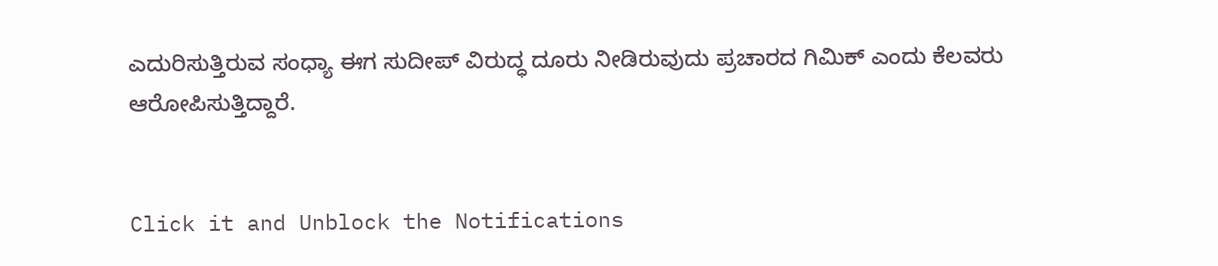ಎದುರಿಸುತ್ತಿರುವ ಸಂಧ್ಯಾ ಈಗ ಸುದೀಪ್ ವಿರುದ್ಧ ದೂರು ನೀಡಿರುವುದು ಪ್ರಚಾರದ ಗಿಮಿಕ್ ಎಂದು ಕೆಲವರು ಆರೋಪಿಸುತ್ತಿದ್ದಾರೆ.


Click it and Unblock the Notifications